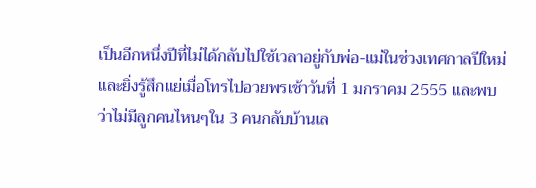เป็นอีกหนึ่งปีที่ไม่ได้กลับไปใช้เวลาอยู่กับพ่อ-แม่ในช่วงเทศกาลปีใหม่ และยิ่งรู้สึกแย่เมื่อโทรไปอวยพรเช้าวันที่ 1 มกราคม 2555 และพบว่าไม่มีลูกคนไหนๆใน 3 คนกลับบ้านเล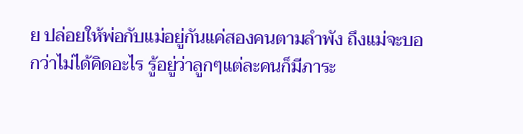ย ปล่อยให้พ่อกับแม่อยู่กันแค่สองคนตามลำพัง ถึงแม่จะบอกว่าไม่ได้คิดอะไร รู้อยู่ว่าลูกๆแต่ละคนก็มีภาระ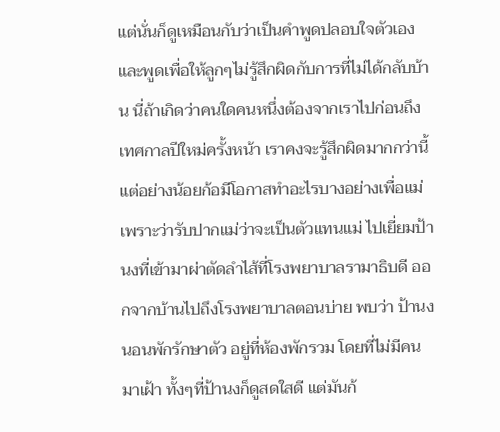แต่นั่นก็ดูเหมือนกับว่าเป็นคำพูดปลอบใจตัวเอง และพูดเพื่อให้ลูกๆไม่รู้สึกผิดกับการที่ไม่ได้กลับบ้าน นี่ถ้าเกิดว่าคนใดคนหนึ่งต้องจากเราไปก่อนถึงเทศกาลปีใหม่ครั้งหน้า เราคงจะรู้สึกผิดมากกว่านี้
แต่อย่างน้อยก้อมีโอกาสทำอะไรบางอย่างเพื่อแม่ เพราะว่ารับปากแม่ว่าจะเป็นตัวแทนแม่ ไปเยี่ยมป้านงที่เข้ามาผ่าตัดลำไส้ที่โรงพยาบาลรามาธิบดี ออกจากบ้านไปถึงโรงพยาบาลตอนบ่าย พบว่า ป้านงนอนพักรักษาตัว อยู่ที่ห้องพักรวม โดยที่ไม่มีคนมาเฝ้า ทั้งๆที่ป้านงก็ดูสดใสดี แต่มันก้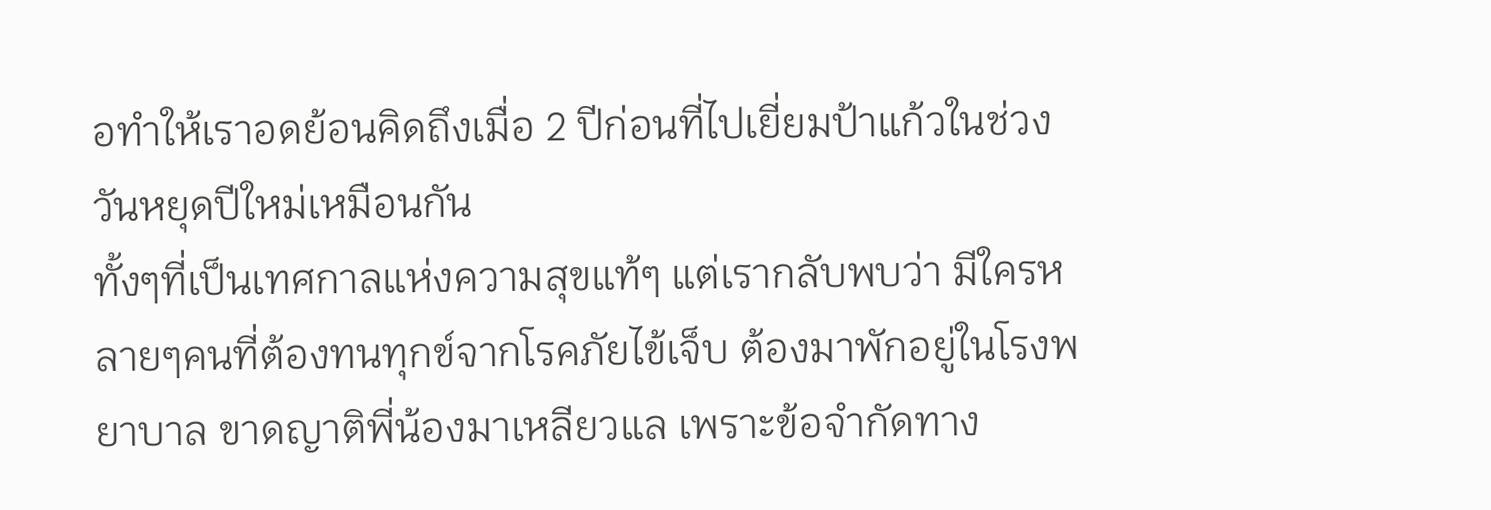อทำให้เราอดย้อนคิดถึงเมื่อ 2 ปีก่อนที่ไปเยี่ยมป้าแก้วในช่วงวันหยุดปีใหม่เหมือนกัน
ทั้งๆที่เป็นเทศกาลแห่งความสุขแท้ๆ แต่เรากลับพบว่า มีใครหลายๆคนที่ต้องทนทุกข์จากโรคภัยไข้เจ็บ ต้องมาพักอยู่ในโรงพยาบาล ขาดญาติพี่น้องมาเหลียวแล เพราะข้อจำกัดทาง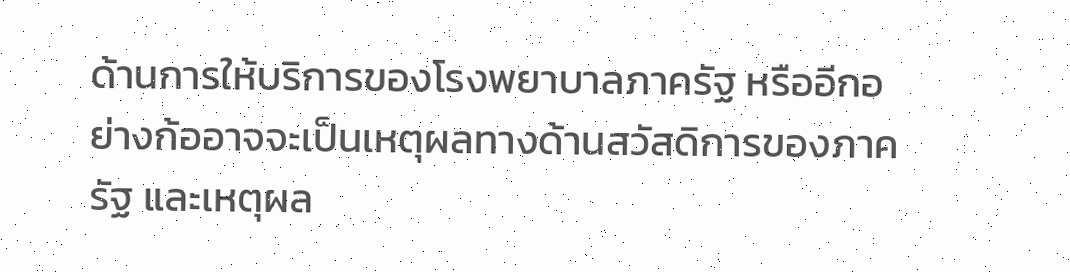ด้านการให้บริการของโรงพยาบาลภาครัฐ หรืออีกอย่างก้ออาจจะเป็นเหตุผลทางด้านสวัสดิการของภาครัฐ และเหตุผล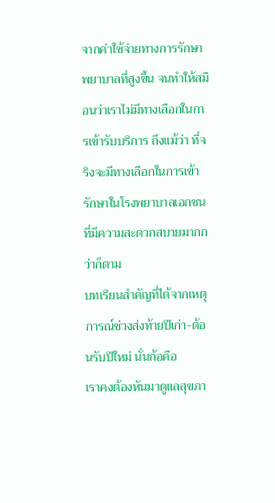จากค่าใช้จ่ายทางการรักษาพยาบาลที่สูงขึ้น จนทำให้สมือนว่าเราไม่มีทางเลือกในการเข้ารับบริการ ถึงแม้ว่า ที่จริงจะมีทางเลือกในการเข้ารักษาในโรงพยาบาลเอกชน ที่มีความสะดวกสบายมากกว่าก็ตาม
บทเรียนสำคัญที่ได้จากเหตุการณ์ช่วงส่งท้ายปีเก่า-ต้อนรับปีใหม่ นั่นก้อคือ
เราคงต้องหันมาดูแลสุขภา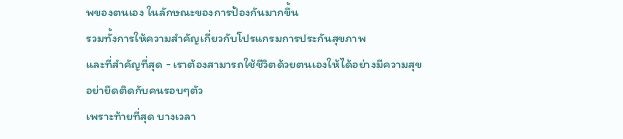พของตนเอง ในลักษณะของการป้องกันมากขึ้น
รวมทั้งการให้ความสำคัญเกี่ยวกับโปรแกรมการประกันสุขภาพ
และที่สำคัญที่สุด - เราต้องสามารถใช้ชีวิตด้วยตนเองให้ได้อย่างมีความสุข อย่ายึดติดกับคนรอบๆตัว
เพราะท้ายที่สุด บางเวลา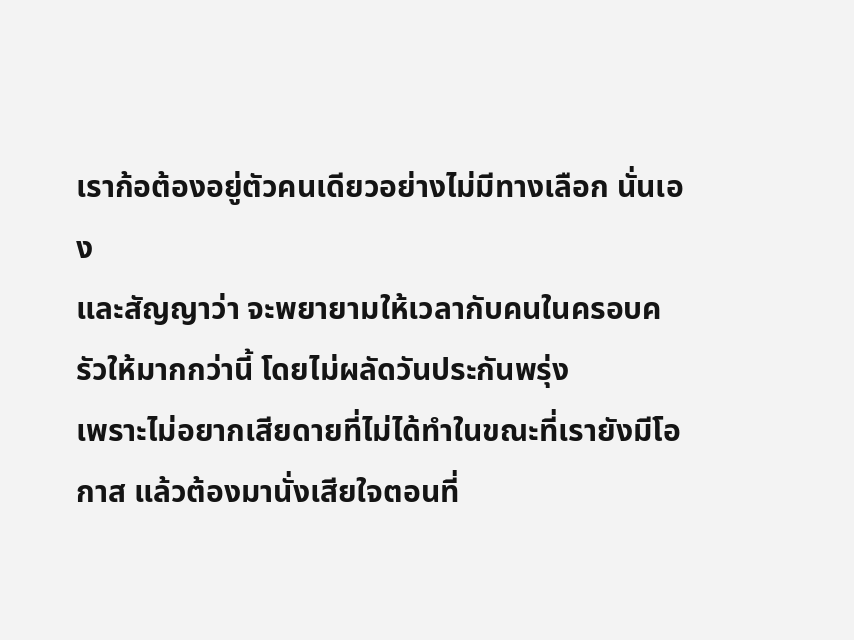เราก้อต้องอยู่ตัวคนเดียวอย่างไม่มีทางเลือก นั่นเอง
และสัญญาว่า จะพยายามให้เวลากับคนในครอบครัวให้มากกว่านี้ โดยไม่ผลัดวันประกันพรุ่ง
เพราะไม่อยากเสียดายที่ไม่ได้ทำในขณะที่เรายังมีโอกาส แล้วต้องมานั่งเสียใจตอนที่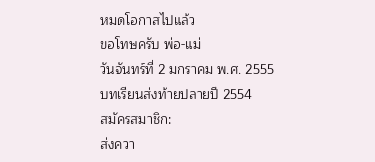หมดโอกาสไปแล้ว
ขอโทษครับ พ่อ-แม่
วันจันทร์ที่ 2 มกราคม พ.ศ. 2555
บทเรียนส่งท้ายปลายปี 2554
สมัครสมาชิก:
ส่งควา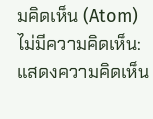มคิดเห็น (Atom)
ไม่มีความคิดเห็น:
แสดงความคิดเห็น